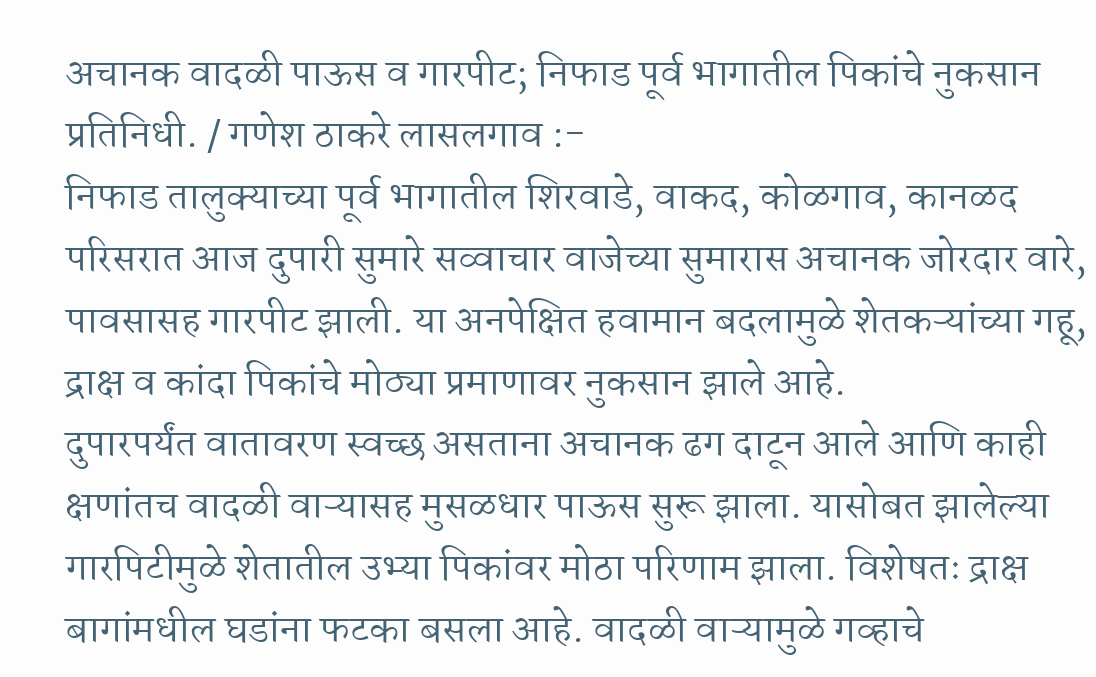अचानक वादळी पाऊस व गारपीट; निफाड पूर्व भागातील पिकांचे नुकसान
प्रतिनिधी. / गणेश ठाकरे लासलगाव :-
निफाड तालुक्याच्या पूर्व भागातील शिरवाडे, वाकद, कोळगाव, कानळद परिसरात आज दुपारी सुमारे सव्वाचार वाजेच्या सुमारास अचानक जोरदार वारे, पावसासह गारपीट झाली. या अनपेक्षित हवामान बदलामुळे शेतकऱ्यांच्या गहू, द्राक्ष व कांदा पिकांचे मोठ्या प्रमाणावर नुकसान झाले आहे.
दुपारपर्यंत वातावरण स्वच्छ असताना अचानक ढग दाटून आले आणि काही क्षणांतच वादळी वाऱ्यासह मुसळधार पाऊस सुरू झाला. यासोबत झालेल्या गारपिटीमुळे शेतातील उभ्या पिकांवर मोठा परिणाम झाला. विशेषतः द्राक्ष बागांमधील घडांना फटका बसला आहे. वादळी वाऱ्यामुळे गव्हाचे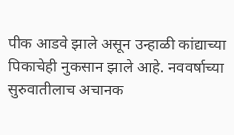पीक आडवे झाले असून उन्हाळी कांद्याच्या पिकाचेही नुकसान झाले आहे. नववर्षाच्या सुरुवातीलाच अचानक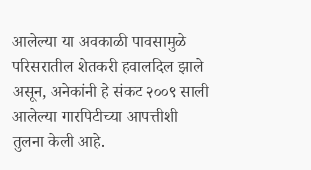आलेल्या या अवकाळी पावसामुळे परिसरातील शेतकरी हवालदिल झाले असून, अनेकांनी हे संकट २००९ साली आलेल्या गारपिटीच्या आपत्तीशी तुलना केली आहे.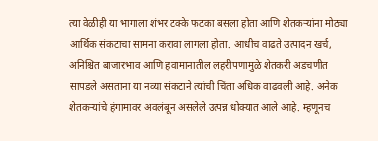त्या वेळीही या भागाला शंभर टक्के फटका बसला होता आणि शेतकऱ्यांना मोठ्या आर्थिक संकटाचा सामना करावा लागला होता. आधीच वाढते उत्पादन खर्च, अनिश्चित बाजारभाव आणि हवामानातील लहरीपणामुळे शेतकरी अडचणीत सापडले असताना या नव्या संकटाने त्यांची चिंता अधिक वाढवली आहे. अनेक शेतकऱ्यांचे हंगामावर अवलंबून असलेले उत्पन्न धोक्यात आले आहे. म्हणूनच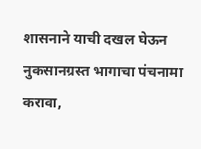शासनाने याची दखल घेऊन नुकसानग्रस्त भागाचा पंचनामा करावा,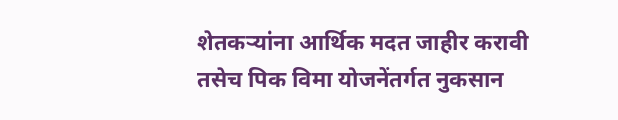शेतकऱ्यांना आर्थिक मदत जाहीर करावी तसेच पिक विमा योजनेंतर्गत नुकसान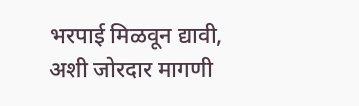भरपाई मिळवून द्यावी, अशी जोरदार मागणी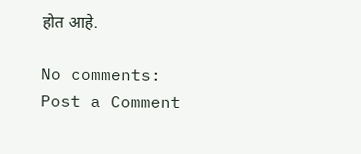होत आहे.

No comments:
Post a Comment